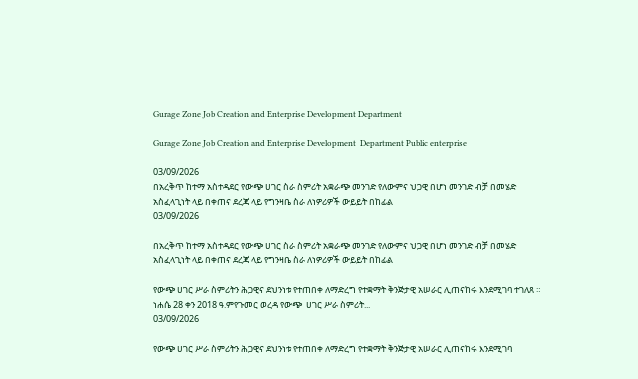Gurage Zone Job Creation and Enterprise Development Department

Gurage Zone Job Creation and Enterprise Development  Department Public enterprise

03/09/2026
በአረቅጥ ከተማ አስተዳደር የውጭ ሀገር ስራ ስምሪት አቋራጭ መንገድ የለውምና ህጋዊ በሆነ መንገድ ብቻ በመሄድ አስፈላጊነት ላይ በቀጠና ደረጃ ላይ የግንዛቤ ስራ ለነዎሪዎች ውይይት በከፊል
03/09/2026

በአረቅጥ ከተማ አስተዳደር የውጭ ሀገር ስራ ስምሪት አቋራጭ መንገድ የለውምና ህጋዊ በሆነ መንገድ ብቻ በመሄድ አስፈላጊነት ላይ በቀጠና ደረጃ ላይ የግንዛቤ ስራ ለነዎሪዎች ውይይት በከፊል

የውጭ ሀገር ሥራ ስምሪትን ሕጋዊና ደህንነቱ የተጠበቀ ለማድረግ የተቋማት ቅንጅታዊ አሠራር ሊጠናከሩ እንደሚገባ ተገለጸ ። ነሐሴ 28 ቀን 2018 ዓ.ምየጉመር ወረዳ የውጭ  ሀገር ሥራ ስምሪት...
03/09/2026

የውጭ ሀገር ሥራ ስምሪትን ሕጋዊና ደህንነቱ የተጠበቀ ለማድረግ የተቋማት ቅንጅታዊ አሠራር ሊጠናከሩ እንደሚገባ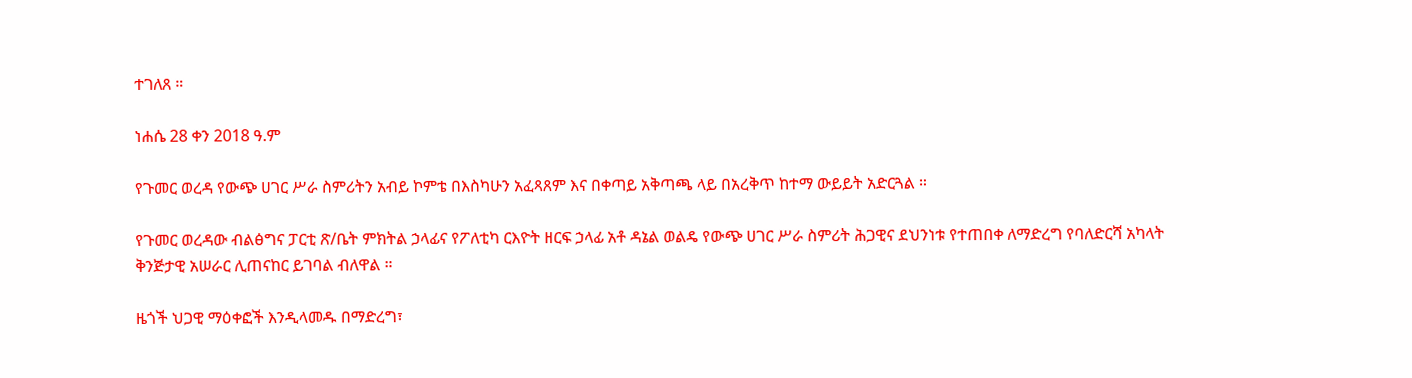ተገለጸ ።

ነሐሴ 28 ቀን 2018 ዓ.ም

የጉመር ወረዳ የውጭ ሀገር ሥራ ስምሪትን አብይ ኮምቴ በእስካሁን አፈጻጸም እና በቀጣይ አቅጣጫ ላይ በአረቅጥ ከተማ ውይይት አድርጓል ።

የጉመር ወረዳው ብልፅግና ፓርቲ ጽ/ቤት ምክትል ኃላፊና የፖለቲካ ርእዮት ዘርፍ ኃላፊ አቶ ዳኔል ወልዴ የውጭ ሀገር ሥራ ስምሪት ሕጋዊና ደህንነቱ የተጠበቀ ለማድረግ የባለድርሻ አካላት ቅንጅታዊ አሠራር ሊጠናከር ይገባል ብለዋል ።

ዜጎች ህጋዊ ማዕቀፎች እንዲላመዱ በማድረግ፣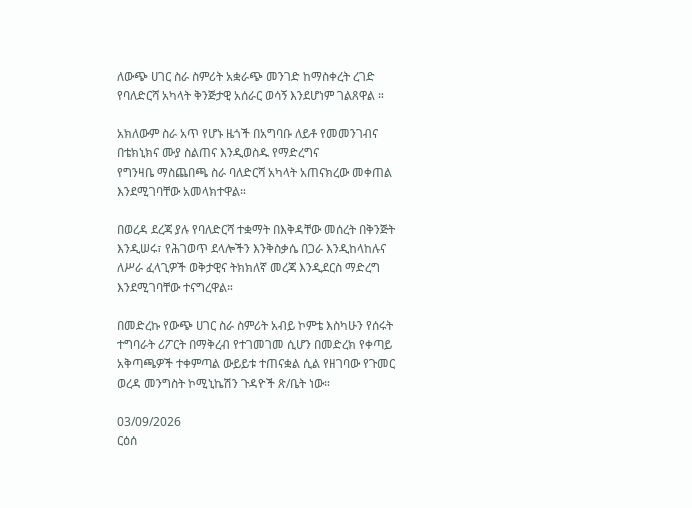ለውጭ ሀገር ስራ ስምሪት አቋራጭ መንገድ ከማስቀረት ረገድ የባለድርሻ አካላት ቅንጅታዊ አሰራር ወሳኝ እንደሆነም ገልጸዋል ።

አክለውም ስራ አጥ የሆኑ ዜጎች በአግባቡ ለይቶ የመመንገብና በቴክኒክና ሙያ ስልጠና እንዲወስዱ የማድረግና
የግንዛቤ ማስጨበጫ ስራ ባለድርሻ አካላት አጠናክረው መቀጠል እንደሚገባቸው አመላክተዋል።

በወረዳ ደረጃ ያሉ የባለድርሻ ተቋማት በእቅዳቸው መሰረት በቅንጅት እንዲሠሩ፣ የሕገወጥ ደላሎችን እንቅስቃሴ በጋራ እንዲከላከሉና ለሥራ ፈላጊዎች ወቅታዊና ትክክለኛ መረጃ እንዲደርስ ማድረግ እንደሚገባቸው ተናግረዋል።

በመድረኩ የውጭ ሀገር ስራ ስምሪት አብይ ኮምቴ እስካሁን የሰሩት ተግባራት ሪፖርት በማቅረብ የተገመገመ ሲሆን በመድረክ የቀጣይ አቅጣጫዎች ተቀምጣል ውይይቱ ተጠናቋል ሲል የዘገባው የጉመር ወረዳ መንግስት ኮሚኒኬሽን ጉዳዮች ጽ/ቤት ነው።

03/09/2026
ርዕሰ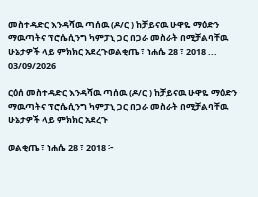መስተዳድር እንዳሻዉ ጣሰዉ (ዶ/ር ) ከቻይናዉ ሁዋዬ ማዕድን ማዉጣትና ፕሮሴሲንግ ካምፓኒ ጋር በጋራ መስራት በሚቻልባቸዉ ሁኔታዎች ላይ ምክክር አደረጉወልቂጤ ፣ ነሐሴ 28 ፣ 2018 ...
03/09/2026

ርዕሰ መስተዳድር እንዳሻዉ ጣሰዉ (ዶ/ር ) ከቻይናዉ ሁዋዬ ማዕድን ማዉጣትና ፕሮሴሲንግ ካምፓኒ ጋር በጋራ መስራት በሚቻልባቸዉ ሁኔታዎች ላይ ምክክር አደረጉ

ወልቂጤ ፣ ነሐሴ 28 ፣ 2018 ፦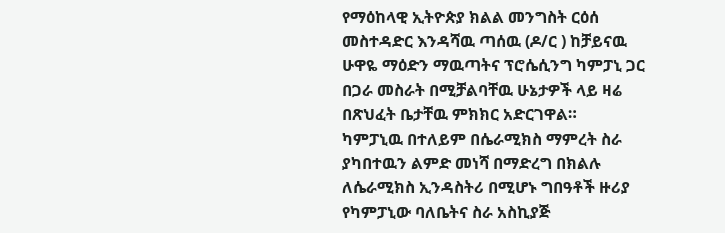የማዕከላዊ ኢትዮጵያ ክልል መንግስት ርዕሰ መስተዳድር እንዳሻዉ ጣሰዉ (ዶ/ር ) ከቻይናዉ ሁዋዬ ማዕድን ማዉጣትና ፕሮሴሲንግ ካምፓኒ ጋር በጋራ መስራት በሚቻልባቸዉ ሁኔታዎች ላይ ዛሬ በጽህፈት ቤታቸዉ ምክክር አድርገዋል።
ካምፓኒዉ በተለይም በሴራሚክስ ማምረት ስራ ያካበተዉን ልምድ መነሻ በማድረግ በክልሉ ለሴራሚክስ ኢንዳስትሪ በሚሆኑ ግበዓቶች ዙሪያ የካምፓኒው ባለቤትና ስራ አስኪያጅ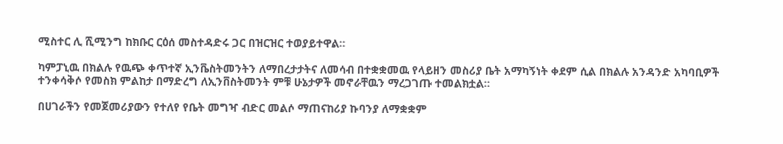ሚስተር ሊ ሺሚንግ ከክቡር ርዕሰ መስተዳድሩ ጋር በዝርዝር ተወያይተዋል።

ካምፓኒዉ በክልሉ የዉጭ ቀጥተኛ ኢንቬስትመንትን ለማበረታታትና ለመሳብ በተቋቋመዉ የላይዘን መስሪያ ቤት አማካኝነት ቀደም ሲል በክልሉ አንዳንድ አካባቢዎች ተንቀሳቅሶ የመስክ ምልከታ በማድረግ ለኢንቨስትመንት ምቹ ሁኔታዎች መኖራቸዉን ማረጋገጡ ተመልክቷል።

በሀገራችን የመጀመሪያውን የተለየ የቤት መግዣ ብድር መልሶ ማጠናከሪያ ኩባንያ ለማቋቋም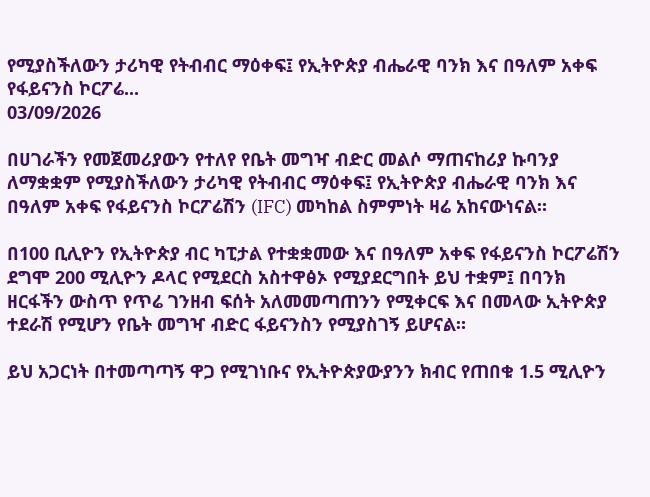የሚያስችለውን ታሪካዊ የትብብር ማዕቀፍ፤ የኢትዮጵያ ብሔራዊ ባንክ እና በዓለም አቀፍ የፋይናንስ ኮርፖሬ...
03/09/2026

በሀገራችን የመጀመሪያውን የተለየ የቤት መግዣ ብድር መልሶ ማጠናከሪያ ኩባንያ ለማቋቋም የሚያስችለውን ታሪካዊ የትብብር ማዕቀፍ፤ የኢትዮጵያ ብሔራዊ ባንክ እና በዓለም አቀፍ የፋይናንስ ኮርፖሬሽን (IFC) መካከል ስምምነት ዛሬ አከናውነናል።

በ100 ቢሊዮን የኢትዮጵያ ብር ካፒታል የተቋቋመው እና በዓለም አቀፍ የፋይናንስ ኮርፖሬሽን ደግሞ 200 ሚሊዮን ዶላር የሚደርስ አስተዋፅኦ የሚያደርግበት ይህ ተቋም፤ በባንክ ዘርፋችን ውስጥ የጥሬ ገንዘብ ፍሰት አለመመጣጠንን የሚቀርፍ እና በመላው ኢትዮጵያ ተደራሽ የሚሆን የቤት መግዣ ብድር ፋይናንስን የሚያስገኝ ይሆናል።

ይህ አጋርነት በተመጣጣኝ ዋጋ የሚገነቡና የኢትዮጵያውያንን ክብር የጠበቁ 1.5 ሚሊዮን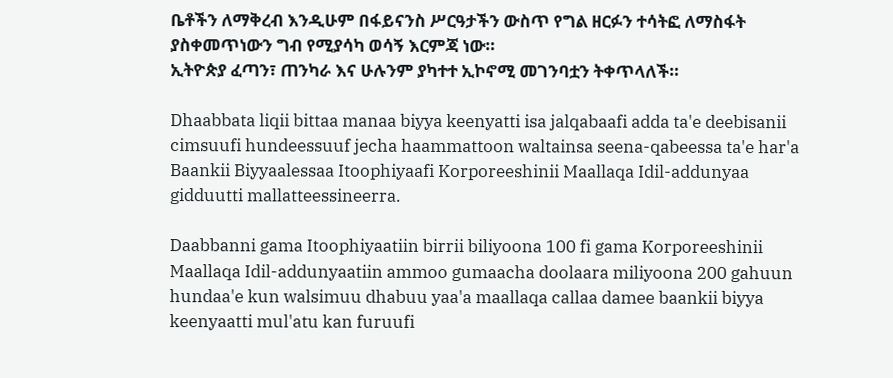ቤቶችን ለማቅረብ እንዲሁም በፋይናንስ ሥርዓታችን ውስጥ የግል ዘርፉን ተሳትፎ ለማስፋት ያስቀመጥነውን ግብ የሚያሳካ ወሳኝ እርምጃ ነው።
ኢትዮጵያ ፈጣን፣ ጠንካራ እና ሁሉንም ያካተተ ኢኮኖሚ መገንባቷን ትቀጥላለች።

Dhaabbata liqii bittaa manaa biyya keenyatti isa jalqabaafi adda ta'e deebisanii cimsuufi hundeessuuf jecha haammattoon waltainsa seena-qabeessa ta'e har'a Baankii Biyyaalessaa Itoophiyaafi Korporeeshinii Maallaqa Idil-addunyaa gidduutti mallatteessineerra.

Daabbanni gama Itoophiyaatiin birrii biliyoona 100 fi gama Korporeeshinii Maallaqa Idil-addunyaatiin ammoo gumaacha doolaara miliyoona 200 gahuun hundaa'e kun walsimuu dhabuu yaa'a maallaqa callaa damee baankii biyya keenyaatti mul'atu kan furuufi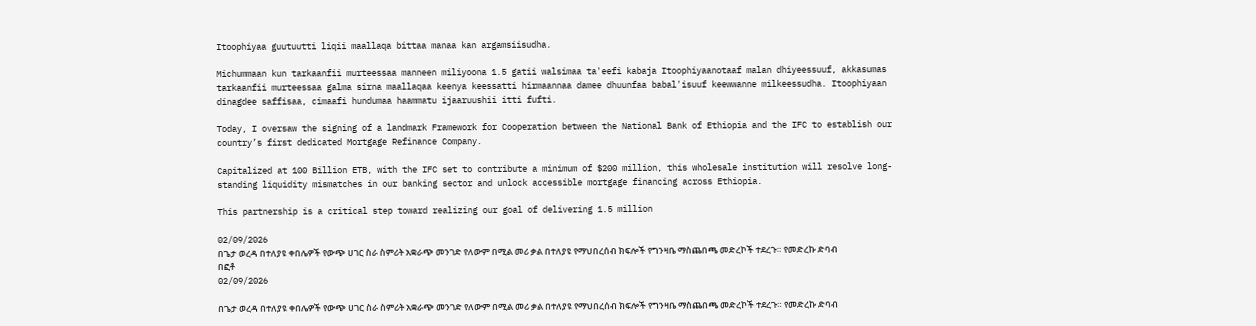Itoophiyaa guutuutti liqii maallaqa bittaa manaa kan argamsiisudha.

Michummaan kun tarkaanfii murteessaa manneen miliyoona 1.5 gatii walsimaa ta'eefi kabaja Itoophiyaanotaaf malan dhiyeessuuf, akkasumas tarkaanfii murteessaa galma sirna maallaqaa keenya keessatti hirmaannaa damee dhuunfaa babal'isuuf keewwanne milkeessudha. Itoophiyaan dinagdee saffisaa, cimaafi hundumaa haammatu ijaaruushii itti fufti.

Today, I oversaw the signing of a landmark Framework for Cooperation between the National Bank of Ethiopia and the IFC to establish our country’s first dedicated Mortgage Refinance Company.

Capitalized at 100 Billion ETB, with the IFC set to contribute a minimum of $200 million, this wholesale institution will resolve long-standing liquidity mismatches in our banking sector and unlock accessible mortgage financing across Ethiopia.

This partnership is a critical step toward realizing our goal of delivering 1.5 million

02/09/2026
በጌታ ወረዳ በተለያዩ ቀበሌዎች የውጭ ሀገር ስራ ስምሪት አቋራጭ መንገድ የለውም በሚል መሪ ቃል በተለያዩ የማህበረሰብ ክፍሎች የግንዛቤ ማስጨበጫ መድረኮች ተደረጉ። የመድረኩ ድባብ በፎቶ
02/09/2026

በጌታ ወረዳ በተለያዩ ቀበሌዎች የውጭ ሀገር ስራ ስምሪት አቋራጭ መንገድ የለውም በሚል መሪ ቃል በተለያዩ የማህበረሰብ ክፍሎች የግንዛቤ ማስጨበጫ መድረኮች ተደረጉ። የመድረኩ ድባብ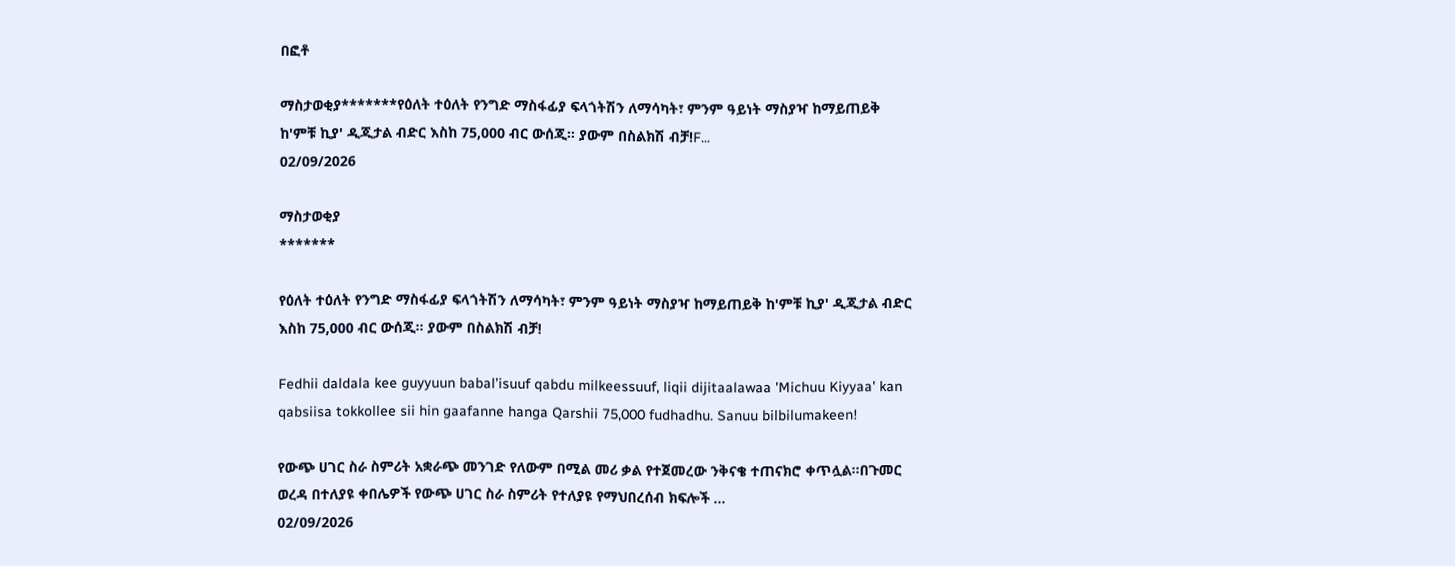በፎቶ

ማስታወቂያ*******የዕለት ተዕለት የንግድ ማስፋፊያ ፍላጎትሽን ለማሳካት፣ ምንም ዓይነት ማስያዣ ከማይጠይቅ ከ'ምቹ ኪያ' ዲጂታል ብድር እስከ 75,000 ብር ውሰጂ። ያውም በስልክሽ ብቻ!F...
02/09/2026

ማስታወቂያ
*******

የዕለት ተዕለት የንግድ ማስፋፊያ ፍላጎትሽን ለማሳካት፣ ምንም ዓይነት ማስያዣ ከማይጠይቅ ከ'ምቹ ኪያ' ዲጂታል ብድር እስከ 75,000 ብር ውሰጂ። ያውም በስልክሽ ብቻ!

Fedhii daldala kee guyyuun babal’isuuf qabdu milkeessuuf, liqii dijitaalawaa 'Michuu Kiyyaa' kan qabsiisa tokkollee sii hin gaafanne hanga Qarshii 75,000 fudhadhu. Sanuu bilbilumakeen!

የውጭ ሀገር ስራ ስምሪት አቋራጭ መንገድ የለውም በሚል መሪ ቃል የተጀመረው ንቅናቄ ተጠናክሮ ቀጥሏል።በጉመር ወረዳ በተለያዩ ቀበሌዎች የውጭ ሀገር ስራ ስምሪት የተለያዩ የማህበረሰብ ክፍሎች ...
02/09/2026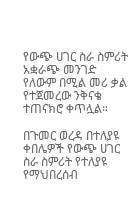የውጭ ሀገር ስራ ስምሪት አቋራጭ መንገድ የለውም በሚል መሪ ቃል የተጀመረው ንቅናቄ ተጠናክሮ ቀጥሏል።

በጉመር ወረዳ በተለያዩ ቀበሌዎች የውጭ ሀገር ስራ ስምሪት የተለያዩ የማህበረሰብ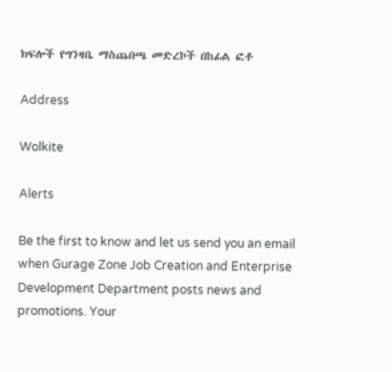ክፍሎች የግንዛቤ ማስጨበጫ መድረኮች በከፊል ፎቶ

Address

Wolkite

Alerts

Be the first to know and let us send you an email when Gurage Zone Job Creation and Enterprise Development Department posts news and promotions. Your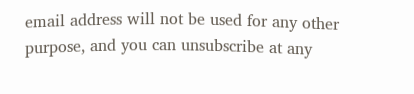email address will not be used for any other purpose, and you can unsubscribe at any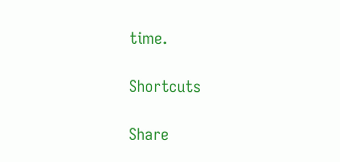time.

Shortcuts

Share